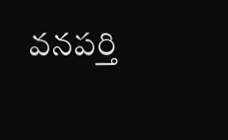వనపర్తి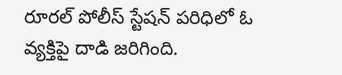రూరల్ పోలీస్ స్టేషన్ పరిధిలో ఓ వ్యక్తిపై దాడి జరిగింది.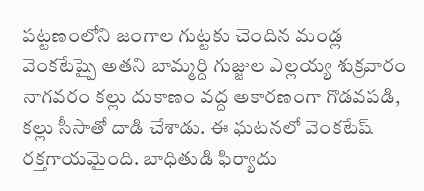పట్టణంలోని జంగాల గుట్టకు చెందిన మండ్ల వెంకటేష్పై అతని బామ్మర్ది గుజ్జుల ఎల్లయ్య శుక్రవారం నాగవరం కల్లు దుకాణం వద్ద అకారణంగా గొడవపడి, కల్లు సీసాతో దాడి చేశాడు. ఈ ఘటనలో వెంకటేష్ రక్తగాయమైంది. బాధితుడి ఫిర్యాదు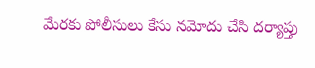మేరకు పోలీసులు కేసు నమోదు చేసి దర్యాప్తు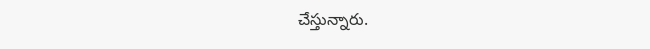చేస్తున్నారు.